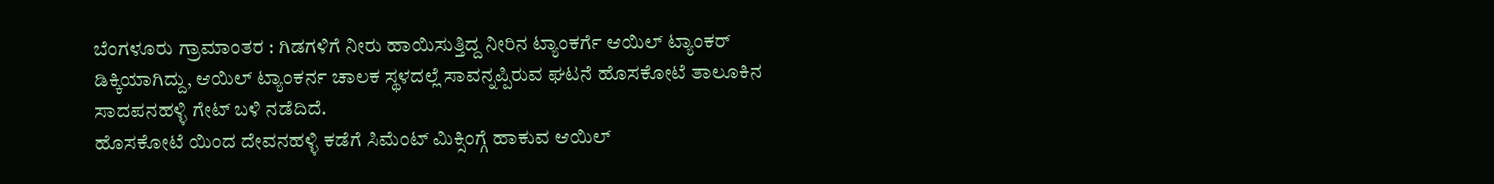ಬೆಂಗಳೂರು ಗ್ರಾಮಾಂತರ : ಗಿಡಗಳಿಗೆ ನೀರು ಹಾಯಿಸುತ್ತಿದ್ದ ನೀರಿನ ಟ್ಯಾಂಕರ್ಗೆ ಆಯಿಲ್ ಟ್ಯಾಂಕರ್ ಡಿಕ್ಕಿಯಾಗಿದ್ದು, ಆಯಿಲ್ ಟ್ಯಾಂಕರ್ನ ಚಾಲಕ ಸ್ಥಳದಲ್ಲೆ ಸಾವನ್ನಪ್ಪಿರುವ ಘಟನೆ ಹೊಸಕೋಟೆ ತಾಲೂಕಿನ ಸಾದಪನಹಳ್ಳಿ ಗೇಟ್ ಬಳಿ ನಡೆದಿದೆ.
ಹೊಸಕೋಟೆ ಯಿಂದ ದೇವನಹಳ್ಳಿ ಕಡೆಗೆ ಸಿಮೆಂಟ್ ಮಿಕ್ಸಿಂಗ್ಗೆ ಹಾಕುವ ಆಯಿಲ್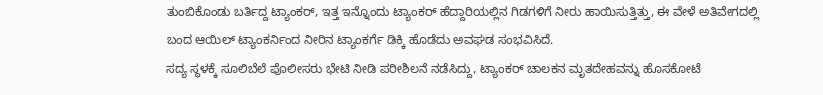ತುಂಬಿಕೊಂಡು ಬರ್ತಿದ್ದ ಟ್ಯಾಂಕರ್, ಇತ್ತ ಇನ್ನೊಂದು ಟ್ಯಾಂಕರ್ ಹೆದ್ದಾರಿಯಲ್ಲಿನ ಗಿಡಗಳಿಗೆ ನೀರು ಹಾಯಿಸುತ್ತಿತ್ತು, ಈ ವೇಳೆ ಅತಿವೇಗದಲ್ಲಿ ಬಂದ ಆಯಿಲ್ ಟ್ಯಾಂಕರ್ನಿಂದ ನೀರಿನ ಟ್ಯಾಂಕರ್ಗೆ ಡಿಕ್ಕಿ ಹೊಡೆದು ಅವಘಡ ಸಂಭವಿಸಿದೆ.
ಸದ್ಯ ಸ್ಥಳಕ್ಕೆ ಸೂಲಿಬೆಲೆ ಪೊಲೀಸರು ಭೇಟಿ ನೀಡಿ ಪರೀಶಿಲನೆ ನಡೆಸಿದ್ದು, ಟ್ಯಾಂಕರ್ ಚಾಲಕನ ಮೃತದೇಹವನ್ನು ಹೊಸಕೋಟೆ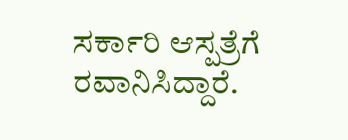ಸರ್ಕಾರಿ ಆಸ್ಪತ್ರೆಗೆ ರವಾನಿಸಿದ್ದಾರೆ.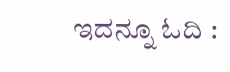ಇದನ್ನೂ ಓದಿ :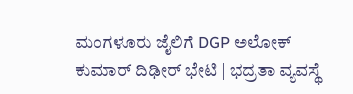ಮಂಗಳೂರು ಜೈಲಿಗೆ DGP ಅಲೋಕ್ ಕುಮಾರ್ ದಿಢೀರ್ ಭೇಟಿ | ಭದ್ರತಾ ವ್ಯವಸ್ಥೆ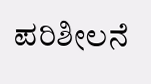ಪರಿಶೀಲನೆ